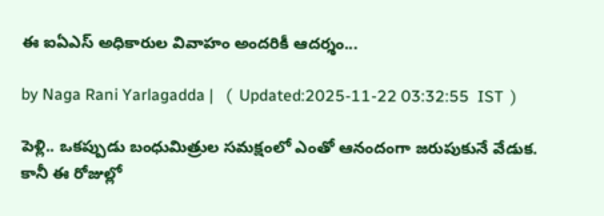ఈ ఐఏఎస్ అధికారుల వివాహం అందరికీ ఆదర్శం...

by Naga Rani Yarlagadda |   (  Updated:2025-11-22 03:32:55  IST  )

పెళ్లి.. ఒకప్పుడు బంధుమిత్రుల సమక్షంలో ఎంతో ఆనందంగా జరుపుకునే వేడుక. కానీ ఈ రోజుల్లో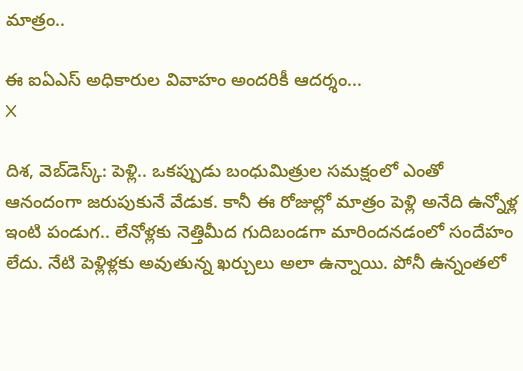మాత్రం..

ఈ ఐఏఎస్ అధికారుల వివాహం అందరికీ ఆదర్శం...
X

దిశ, వెబ్‌డెస్క్: పెళ్లి.. ఒకప్పుడు బంధుమిత్రుల సమక్షంలో ఎంతో ఆనందంగా జరుపుకునే వేడుక. కానీ ఈ రోజుల్లో మాత్రం పెళ్లి అనేది ఉన్నోళ్ల ఇంటి పండుగ.. లేనోళ్లకు నెత్తిమీద గుదిబండగా మారిందనడంలో సందేహం లేదు. నేటి పెళ్లిళ్లకు అవుతున్న ఖర్చులు అలా ఉన్నాయి. పోనీ ఉన్నంతలో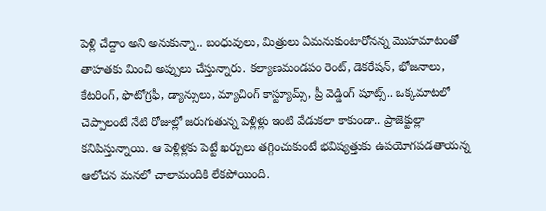పెళ్లి చేద్దాం అని అనుకున్నా.. బంధువులు, మిత్రులు ఏమనుకుంటారోనన్న మొహమాటంతో తాహతకు మించి అప్పులు చేస్తున్నారు. కల్యాణమండపం రెంట్, డెకరేషన్, భోజనాలు, కేటరింగ్, ఫొటోగ్రఫీ, డ్యాన్సులు, మ్యాచింగ్ కాస్ట్యూమ్స్, ప్రీ వెడ్డింగ్ షూట్స్.. ఒక్కమాటలో చెప్పాలంటే నేటి రోజుల్లో జరుగుతున్న పెళ్లిళ్లు ఇంటి వేడుకలా కాకుండా.. ప్రాజెక్టుల్లా కనిపిస్తున్నాయి. ఆ పెళ్లిళ్లకు పెట్టే ఖర్చులు తగ్గించుకుంటే భవిష్యత్తుకు ఉపయోగపడతాయన్న ఆలోచన మనలో చాలామందికి లేకపోయింది.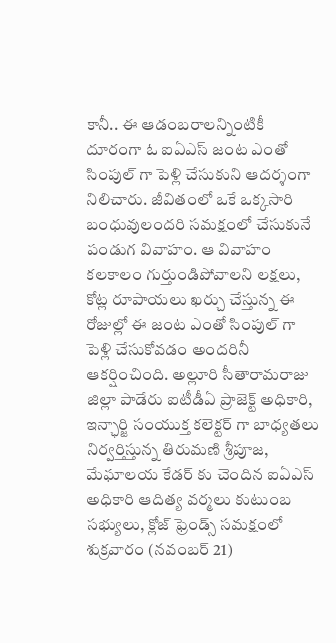కానీ.. ఈ ఆడంబరాలన్నింటికీ దూరంగా ఓ ఐఏఎస్ జంట ఎంతో సింపుల్ గా పెళ్లి చేసుకుని ఆదర్శంగా నిలిచారు. జీవితంలో ఒకే ఒక్కసారి బంధువులందరి సమక్షంలో చేసుకునే పండుగ వివాహం. ఆ వివాహం కలకాలం గుర్తుండిపోవాలని లక్షలు, కోట్ల రూపాయలు ఖర్చు చేస్తున్న ఈ రోజుల్లో ఈ జంట ఎంతో సింపుల్ గా పెళ్లి చేసుకోవడం అందరినీ ఆకర్షించింది. అల్లూరి సీతారామరాజు జిల్లా పాడేరు ఐటీడీఏ ప్రాజెక్ట్ అధికారి, ఇన్ఛార్జి సంయుక్త కలెక్టర్ గా బాధ్యతలు నిర్వర్తిస్తున్న తిరుమణి శ్రీపూజ, మేఘాలయ కేడర్ కు చెందిన ఐఏఎస్ అధికారి ఆదిత్య వర్మలు కుటుంబ సభ్యులు, క్లోజ్ ఫ్రెండ్స్ సమక్షంలో శుక్రవారం (నవంబర్ 21)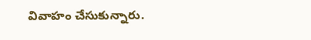వివాహం చేసుకున్నారు.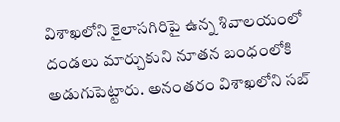విశాఖలోని కైలాసగిరిపై ఉన్న శివాలయంలో దండలు మార్చుకుని నూతన బంధంలోకి అడుగుపెట్టారు. అనంతరం విశాఖలోని సబ్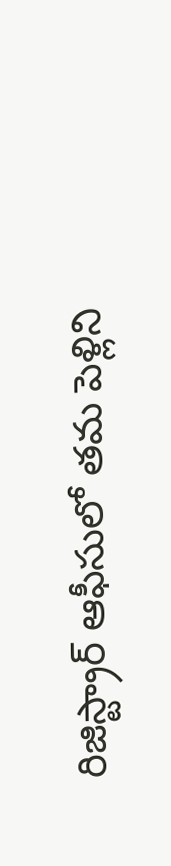రిజిస్ట్రార్ ఆఫీసులో తమ పెళ్లిని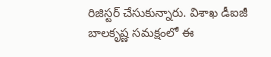రిజిస్టర్ చేసుకున్నారు. విశాఖ డీఐజీ బాలకృష్ణ సమక్షంలో ఈ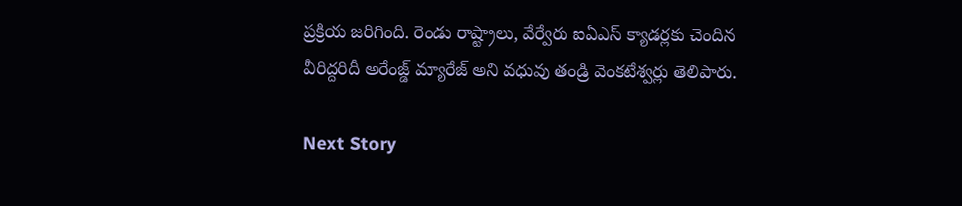ప్రక్రియ జరిగింది. రెండు రాష్ట్రాలు, వేర్వేరు ఐఏఎస్ క్యాడర్లకు చెందిన వీరిద్దరిదీ అరేంజ్డ్ మ్యారేజ్ అని వధువు తండ్రి వెంకటేశ్వర్లు తెలిపారు.

Next Story